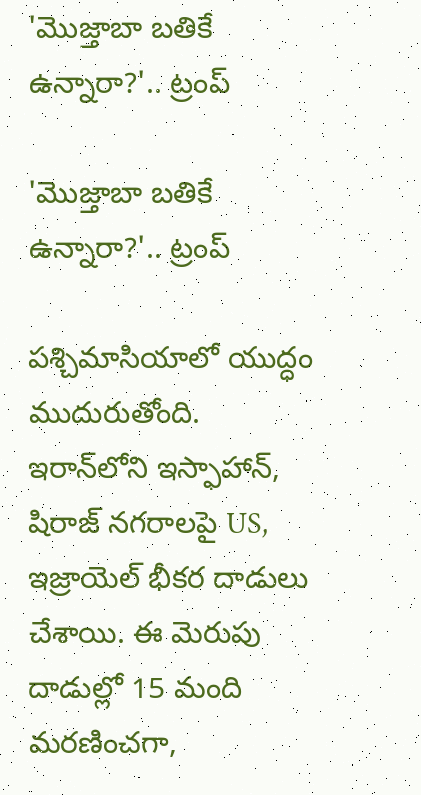'మొజ్తాబా బతికే ఉన్నారా?'.. ట్రంప్

'మొజ్తాబా బతికే ఉన్నారా?'.. ట్రంప్

పశ్చిమాసియాలో యుద్ధం ముదురుతోంది. ఇరాన్‌లోని ఇస్ఫాహాన్, షిరాజ్ నగరాలపై US, ఇజ్రాయెల్ భీకర దాడులు చేశాయి. ఈ మెరుపు దాడుల్లో 15 మంది మరణించగా,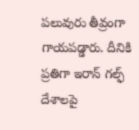పలువురు తీవ్రంగా గాయపడ్డారు. దీనికి ప్రతిగా ఇరాన్ గల్ఫ్ దేశాలపై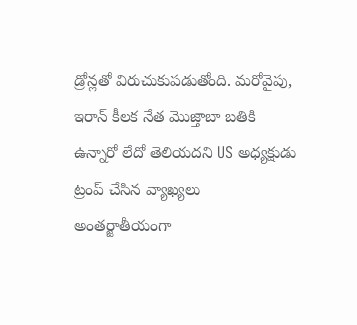డ్రోన్లతో విరుచుకుపడుతోంది. మరోవైపు, ఇరాన్ కీలక నేత మొజ్తాబా బతికి ఉన్నారో లేదో తెలియదని US అధ్యక్షుడు ట్రంప్ చేసిన వ్యాఖ్యలు అంతర్జాతీయంగా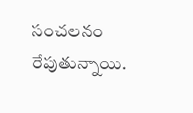సంచలనం రేపుతున్నాయి.